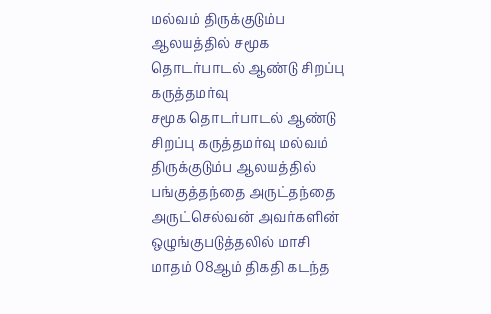மல்வம் திருக்குடும்ப ஆலயத்தில் சமூக தொடர்பாடல் ஆண்டு சிறப்பு கருத்தமர்வு
சமூக தொடர்பாடல் ஆண்டு சிறப்பு கருத்தமர்வு மல்வம் திருக்குடும்ப ஆலயத்தில் பங்குத்தந்தை அருட்தந்தை அருட்செல்வன் அவர்களின் ஒழுங்குபடுத்தலில் மாசி மாதம் 08ஆம் திகதி கடந்த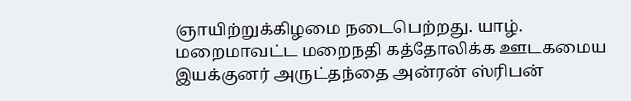ஞாயிற்றுக்கிழமை நடைபெற்றது. யாழ். மறைமாவட்ட மறைநதி கத்தோலிக்க ஊடகமைய இயக்குனர் அருட்தந்தை அன்ரன் ஸ்ரிபன்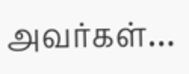அவர்கள்…